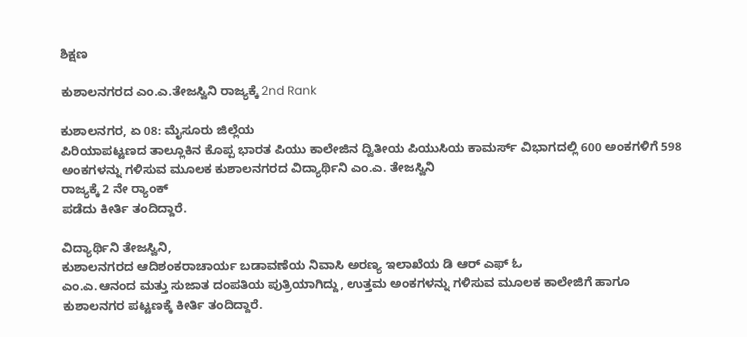ಶಿಕ್ಷಣ

ಕುಶಾಲನಗರದ ಎಂ.ಎ.ತೇಜಸ್ವಿನಿ ರಾಜ್ಯಕ್ಕೆ 2nd Rank

ಕುಶಾಲನಗರ, ಏ 08: ಮೈಸೂರು ಜಿಲ್ಲೆಯ
ಪಿರಿಯಾಪಟ್ಟಣದ ತಾಲ್ಲೂಕಿನ ಕೊಪ್ಪ ಭಾರತ ಪಿಯು ಕಾಲೇಜಿನ ದ್ವಿತೀಯ ಪಿಯುಸಿಯ ಕಾಮರ್ಸ್ ವಿಭಾಗದಲ್ಲಿ 600 ಅಂಕಗಳಿಗೆ 598 ಅಂಕಗಳನ್ನು ಗಳಿಸುವ ಮೂಲಕ ಕುಶಾಲನಗರದ ವಿದ್ಯಾರ್ಥಿನಿ ಎಂ.ಎ. ತೇಜಸ್ವಿನಿ
ರಾಜ್ಯಕ್ಕೆ 2 ನೇ ರ್‍ಯಾಂಕ್
ಪಡೆದು ಕೀರ್ತಿ ತಂದಿದ್ದಾರೆ.

ವಿದ್ಯಾರ್ಥಿನಿ ತೇಜಸ್ವಿನಿ,
ಕುಶಾಲನಗರದ ಆದಿಶಂಕರಾಚಾರ್ಯ ಬಡಾವಣೆಯ ನಿವಾಸಿ ಅರಣ್ಯ ಇಲಾಖೆಯ ಡಿ ಆರ್ ಎಫ್ ಓ
ಎಂ.ಎ.ಆನಂದ ಮತ್ತು ಸುಜಾತ ದಂಪತಿಯ ಪುತ್ರಿಯಾಗಿದ್ದು, ಉತ್ತಮ ಅಂಕಗಳನ್ನು ಗಳಿಸುವ ಮೂಲಕ ಕಾಲೇಜಿಗೆ ಹಾಗೂ ಕುಶಾಲನಗರ ಪಟ್ಟಣಕ್ಕೆ ಕೀರ್ತಿ ತಂದಿದ್ದಾರೆ.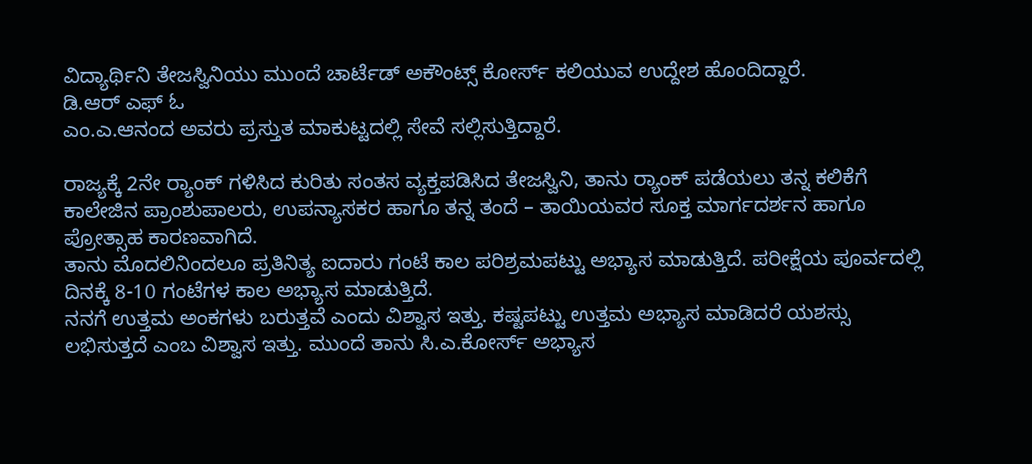ವಿದ್ಯಾರ್ಥಿನಿ ತೇಜಸ್ವಿನಿಯು ಮುಂದೆ ಚಾರ್ಟೆಡ್ ಅಕೌಂಟ್ಸ್ ಕೋರ್ಸ್ ಕಲಿಯುವ ಉದ್ದೇಶ ಹೊಂದಿದ್ದಾರೆ.
ಡಿ.ಆರ್ ಎಫ್ ಓ
ಎಂ.ಎ.ಆನಂದ ಅವರು ಪ್ರಸ್ತುತ ಮಾಕುಟ್ಟದಲ್ಲಿ ಸೇವೆ ಸಲ್ಲಿಸುತ್ತಿದ್ದಾರೆ.

ರಾಜ್ಯಕ್ಕೆ 2ನೇ ರ್‍ಯಾಂಕ್ ಗಳಿಸಿದ ಕುರಿತು ಸಂತಸ ವ್ಯಕ್ತಪಡಿಸಿದ ತೇಜಸ್ವಿನಿ, ತಾನು ರ್‍ಯಾಂಕ್ ಪಡೆಯಲು ತನ್ನ ಕಲಿಕೆಗೆ ಕಾಲೇಜಿನ ಪ್ರಾಂಶುಪಾಲರು, ಉಪನ್ಯಾಸಕರ ಹಾಗೂ ತನ್ನ ತಂದೆ – ತಾಯಿಯವರ ಸೂಕ್ತ ಮಾರ್ಗದರ್ಶನ ಹಾಗೂ ಪ್ರೋತ್ಸಾಹ ಕಾರಣವಾಗಿದೆ.
ತಾನು ಮೊದಲಿನಿಂದಲೂ ಪ್ರತಿನಿತ್ಯ ಐದಾರು ಗಂಟೆ ಕಾಲ ಪರಿಶ್ರಮಪಟ್ಟು ಅಭ್ಯಾಸ ಮಾಡುತ್ತಿದೆ. ಪರೀಕ್ಷೆಯ ಪೂರ್ವದಲ್ಲಿ ದಿನಕ್ಕೆ 8-10 ಗಂಟೆಗಳ ಕಾಲ ಅಭ್ಯಾಸ ಮಾಡುತ್ತಿದೆ.
ನನಗೆ ಉತ್ತಮ ಅಂಕಗಳು ಬರುತ್ತವೆ ಎಂದು ವಿಶ್ವಾಸ ಇತ್ತು. ಕಷ್ಟಪಟ್ಟು ಉತ್ತಮ ಅಭ್ಯಾಸ ಮಾಡಿದರೆ ಯಶಸ್ಸು ಲಭಿಸುತ್ತದೆ ಎಂಬ ವಿಶ್ವಾಸ ಇತ್ತು. ಮುಂದೆ ತಾನು ಸಿ.ಎ.ಕೋರ್ಸ್ ಅಭ್ಯಾಸ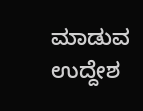ಮಾಡುವ ಉದ್ದೇಶ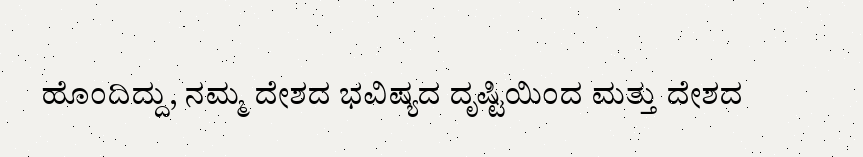ಹೊಂದಿದ್ದು, ನಮ್ಮ ದೇಶದ ಭವಿಷ್ಯದ ದೃಷ್ಟಿಯಿಂದ ಮತ್ತು ದೇಶದ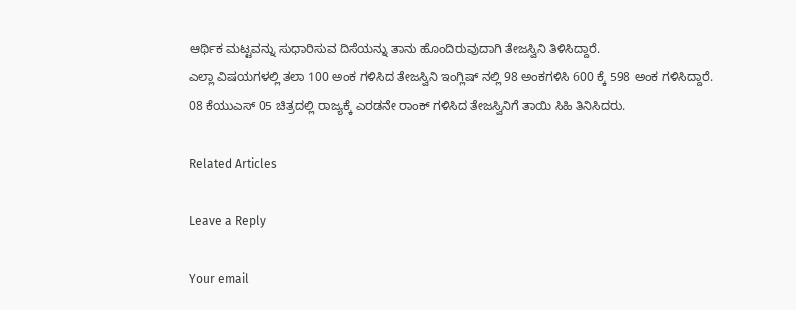ಆರ್ಥಿಕ ಮಟ್ಟವನ್ನು ಸುಧಾರಿಸುವ ದಿಸೆಯನ್ನು ತಾನು ಹೊಂದಿರುವುದಾಗಿ ತೇಜಸ್ವಿನಿ ತಿಳಿಸಿದ್ದಾರೆ.
ಎಲ್ಲಾ ವಿಷಯಗಳಲ್ಲಿ ತಲಾ 100 ಅಂಕ ಗಳಿಸಿದ ತೇಜಸ್ವಿನಿ ಇಂಗ್ಲಿಷ್ ನಲ್ಲಿ 98 ಅಂಕಗಳಿಸಿ 600 ಕ್ಕೆ 598 ಅಂಕ ಗಳಿಸಿದ್ದಾರೆ.
08 ಕೆಯುಎಸ್ 05 ಚಿತ್ರದಲ್ಲಿ ರಾಜ್ಯಕ್ಕೆ ಎರಡನೇ ರಾಂಕ್ ಗಳಿಸಿದ ತೇಜಸ್ವಿನಿಗೆ ತಾಯಿ ಸಿಹಿ ತಿನಿಸಿದರು.

Related Articles

Leave a Reply

Your email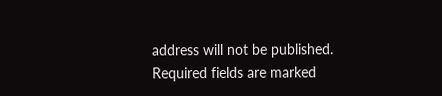address will not be published. Required fields are marked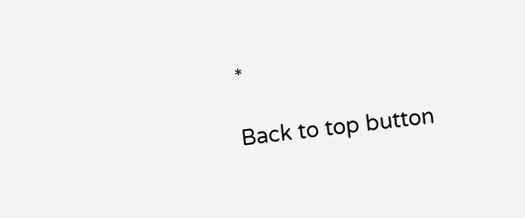*

Back to top button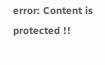error: Content is protected !!